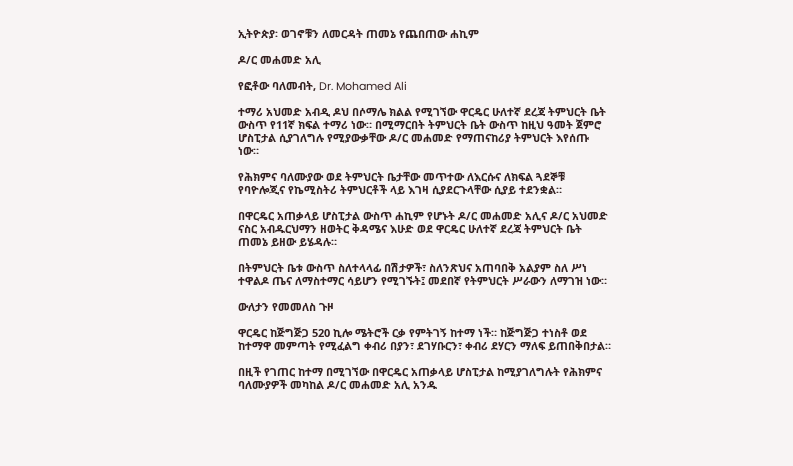ኢትዮጵያ፡ ወገኖቹን ለመርዳት ጠመኔ የጨበጠው ሐኪም

ዶ/ር መሐመድ አሊ

የፎቶው ባለመብት, Dr. Mohamed Ali

ተማሪ አህመድ አብዲ ዶህ በሶማሌ ክልል የሚገኘው ዋርዴር ሁለተኛ ደረጃ ትምህርት ቤት ውስጥ የ11ኛ ክፍል ተማሪ ነው። በሚማርበት ትምህርት ቤት ውስጥ ከዚህ ዓመት ጀምሮ ሆስፒታል ሲያገለግሉ የሚያውቃቸው ዶ/ር መሐመድ የማጠናከሪያ ትምህርት እየሰጡ ነው።

የሕክምና ባለሙያው ወደ ትምህርት ቤታቸው መጥተው ለእርሱና ለክፍል ጓደኞቹ የባዮሎጂና የኬሚስትሪ ትምህርቶች ላይ እገዛ ሲያደርጉላቸው ሲያይ ተደንቋል።

በዋርዴር አጠቃላይ ሆስፒታል ውስጥ ሐኪም የሆኑት ዶ/ር መሐመድ አሊና ዶ/ር አህመድ ናስር አብዱርህማን ዘወትር ቅዳሜና እሁድ ወደ ዋርዴር ሁለተኛ ደረጃ ትምህርት ቤት ጠመኔ ይዘው ይሄዳሉ።

በትምህርት ቤቱ ውስጥ ስለተላላፊ በሽታዎች፣ ስለንጽህና አጠባበቅ አልያም ስለ ሥነ ተዋልዶ ጤና ለማስተማር ሳይሆን የሚገኙት፤ መደበኛ የትምህርት ሥራውን ለማገዝ ነው።

ውለታን የመመለስ ጉዞ

ዋርዴር ከጅግጅጋ 520 ኪሎ ሜትሮች ርቃ የምትገኝ ከተማ ነች። ከጅግጅጋ ተነስቶ ወደ ከተማዋ መምጣት የሚፈልግ ቀብሪ በያን፣ ደገሃቡርን፣ ቀብሪ ደሃርን ማለፍ ይጠበቅበታል።

በዚች የገጠር ከተማ በሚገኘው በዋርዴር አጠቃላይ ሆስፒታል ከሚያገለግሉት የሕክምና ባለሙያዎች መካከል ዶ/ር መሐመድ አሊ አንዱ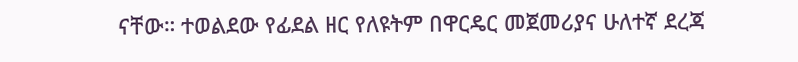ናቸው። ተወልደው የፊደል ዘር የለዩትም በዋርዴር መጀመሪያና ሁለተኛ ደረጃ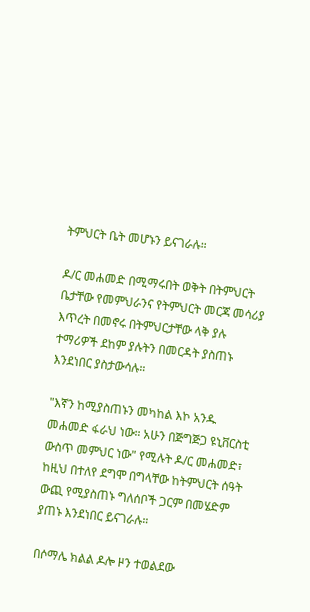ትምህርት ቤት መሆኑን ይናገራሉ።

ዶ/ር መሐመድ በሚማሩበት ወቅት በትምህርት ቤታቸው የመምህራንና የትምህርት መርጃ መሳሪያ እጥረት በመኖሩ በትምህርታቸው ላቅ ያሉ ተማሪዎች ደከም ያሉትን በመርዳት ያስጠኑ እንደነበር ያስታውሳሉ።

"እኛን ከሚያስጠኑን መካከል እኮ አንዱ መሐመድ ፋራህ ነው። አሁን በጅግጅጋ ዩኒቨርስቲ ውስጥ መምህር ነው" የሚሉት ዶ/ር መሐመድ፣ ከዚህ በተለየ ደግሞ በግላቸው ከትምህርት ሰዓት ውጪ የሚያስጠኑ ግለሰቦች ጋርም በመሄድም ያጠኑ እንደነበር ይናገራሉ።

በሶማሌ ክልል ዶሎ ዞን ተወልደው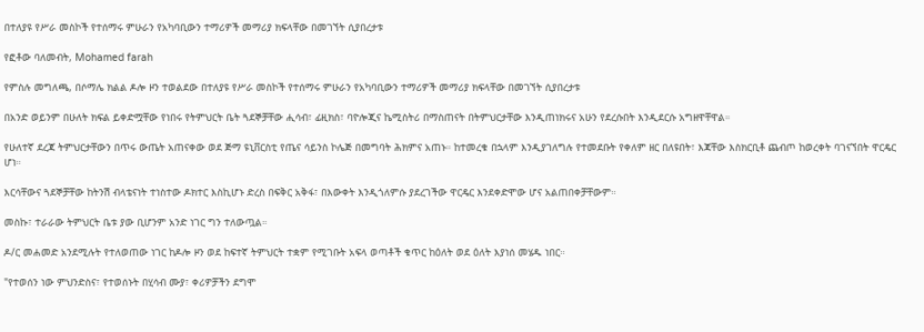በተለያዩ የሥራ መስኮች የተሰማሩ ምሁራን የአካባቢውን ተማሪዎች መማሪያ ክፍላቸው በመገኘት ሲያበረታቱ

የፎቶው ባለመብት, Mohamed farah

የምስሉ መግለጫ, በሶማሌ ክልል ዶሎ ዞን ተወልደው በተለያዩ የሥራ መስኮች የተሰማሩ ምሁራን የአካባቢውን ተማሪዎች መማሪያ ክፍላቸው በመገኘት ሲያበረታቱ

በአንድ ወይንም በሁለት ክፍል ይቀድሟቸው የነበሩ የትምህርት ቤት ጓደኞቻቸው ሒሳብ፣ ፊዚክስ፣ ባዮሎጂና ኬሚስትሪ በማስጠናት በትምህርታቸው እንዲጠነክሩና አሁን የደረሱበት እንዲደርሱ አግዘዋቸዋል።

የሁለተኛ ደረጃ ትምህርታቸውን በጥሩ ውጤት አጠናቀው ወደ ጅማ ዩኒቨርስቲ የጤና ሳይንስ ኮሌጅ በመግባት ሕክምና አጠኑ። ከተመረቁ በኋላም እንዲያገለግሉ የተመደቡት የቀለም ዘር በለዩበት፣ እጃቸው እስክርቢቶ ጨብጦ ከወረቀት ባገናኘበት ዋርዴር ሆነ።

እርሳቸውና ጓደኞቻቸው ከትንሽ ብላቴናነት ተነስተው ዶክተር እስኪሆኑ ድረስ በፍቅር አቅፋ፣ በእውቀት እንዲጎለምሱ ያደረገችው ዋርዴር እንደቀድሞው ሆና አልጠበቀቻቸውም።

መስኩ፣ ተራራው ትምህርት ቤቱ ያው ቢሆንም አንድ ነገር ግን ተለውጧል።

ዶ/ር መሐመድ አንደሚሉት የተለወጠው ነገር ከዶሎ ዞን ወደ ከፍተኛ ትምህርት ተቋም የሚገቡት አፍላ ወጣቶች ቁጥር ከዕለት ወደ ዕለት እያነሰ መሄዱ ነበር።

"የተወሰን ነው ምህንድስና፣ የተወሰኑት በሂሳብ ሙያ፣ ቀሪዎቻችን ደግሞ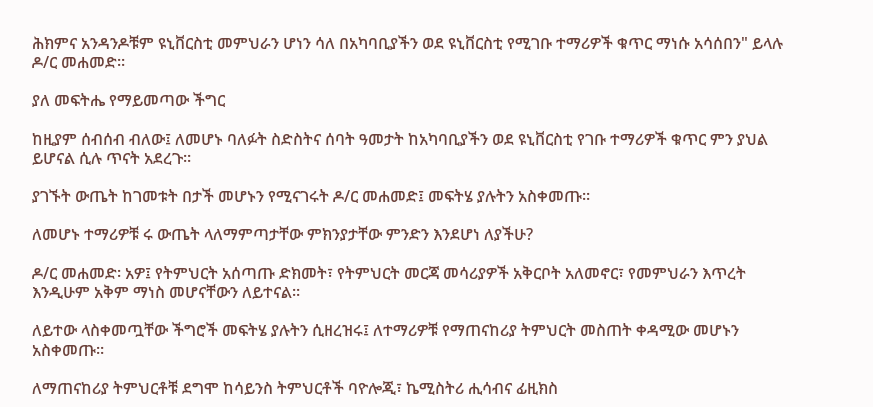ሕክምና አንዳንዶቹም ዩኒቨርስቲ መምህራን ሆነን ሳለ በአካባቢያችን ወደ ዩኒቨርስቲ የሚገቡ ተማሪዎች ቁጥር ማነሱ አሳሰበን" ይላሉ ዶ/ር መሐመድ።

ያለ መፍትሔ የማይመጣው ችግር

ከዚያም ሰብሰብ ብለው፤ ለመሆኑ ባለፉት ስድስትና ሰባት ዓመታት ከአካባቢያችን ወደ ዩኒቨርስቲ የገቡ ተማሪዎች ቁጥር ምን ያህል ይሆናል ሲሉ ጥናት አደረጉ።

ያገኙት ውጤት ከገመቱት በታች መሆኑን የሚናገሩት ዶ/ር መሐመድ፤ መፍትሄ ያሉትን አስቀመጡ።

ለመሆኑ ተማሪዎቹ ሩ ውጤት ላለማምጣታቸው ምክንያታቸው ምንድን እንደሆነ ለያችሁ?

ዶ/ር መሐመድ፡ አዎ፤ የትምህርት አሰጣጡ ድክመት፣ የትምህርት መርጃ መሳሪያዎች አቅርቦት አለመኖር፣ የመምህራን እጥረት እንዲሁም አቅም ማነስ መሆናቸውን ለይተናል።

ለይተው ላስቀመጧቸው ችግሮች መፍትሄ ያሉትን ሲዘረዝሩ፤ ለተማሪዎቹ የማጠናከሪያ ትምህርት መስጠት ቀዳሚው መሆኑን አስቀመጡ።

ለማጠናከሪያ ትምህርቶቹ ደግሞ ከሳይንስ ትምህርቶች ባዮሎጂ፣ ኬሚስትሪ ሒሳብና ፊዚክስ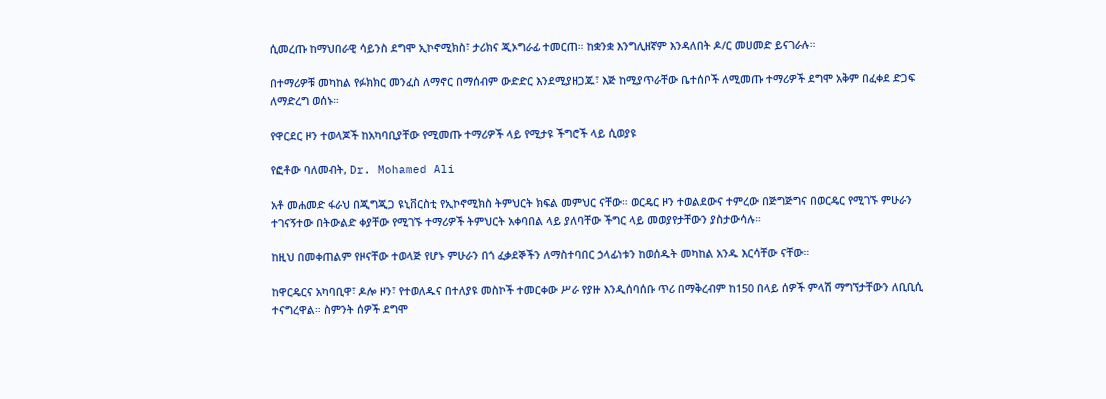ሲመረጡ ከማህበራዊ ሳይንስ ደግሞ ኢኮኖሚክስ፣ ታሪክና ጂኦግራፊ ተመርጠ። ከቋንቋ እንግሊዘኛም እንዳለበት ዶ/ር መሀመድ ይናገራሉ።

በተማሪዎቹ መካከል የፉክክር መንፈስ ለማኖር በማሰብም ውድድር እንደሚያዘጋጁ፣ እጅ ከሚያጥራቸው ቤተሰቦች ለሚመጡ ተማሪዎች ደግሞ አቅም በፈቀደ ድጋፍ ለማድረግ ወሰኑ።

የዋርደር ዞን ተወላጆች ከአካባቢያቸው የሚመጡ ተማሪዎች ላይ የሚታዩ ችግሮች ላይ ሲወያዩ

የፎቶው ባለመብት, Dr. Mohamed Ali

አቶ መሐመድ ፋራህ በጂግጂጋ ዩኒቨርስቲ የኢኮኖሚክስ ትምህርት ክፍል መምህር ናቸው። ወርዴር ዞን ተወልደውና ተምረው በጅግጅግና በወርዴር የሚገኙ ምሁራን ተገናኝተው በትውልድ ቀያቸው የሚገኙ ተማሪዎች ትምህርት አቀባበል ላይ ያለባቸው ችግር ላይ መወያየታቸውን ያስታውሳሉ።

ከዚህ በመቀጠልም የዞናቸው ተወላጅ የሆኑ ምሁራን በጎ ፈቃደኞችን ለማስተባበር ኃላፊነቱን ከወሰዱት መካከል አንዱ እርሳቸው ናቸው።

ከዋርዴርና አካባቢዋ፣ ዶሎ ዞን፣ የተወለዱና በተለያዩ መስኮች ተመርቀው ሥራ የያዙ እንዲሰባሰቡ ጥሪ በማቅረብም ከ150 በላይ ሰዎች ምላሽ ማግኘታቸውን ለቢቢሲ ተናግረዋል። ስምንት ሰዎች ደግሞ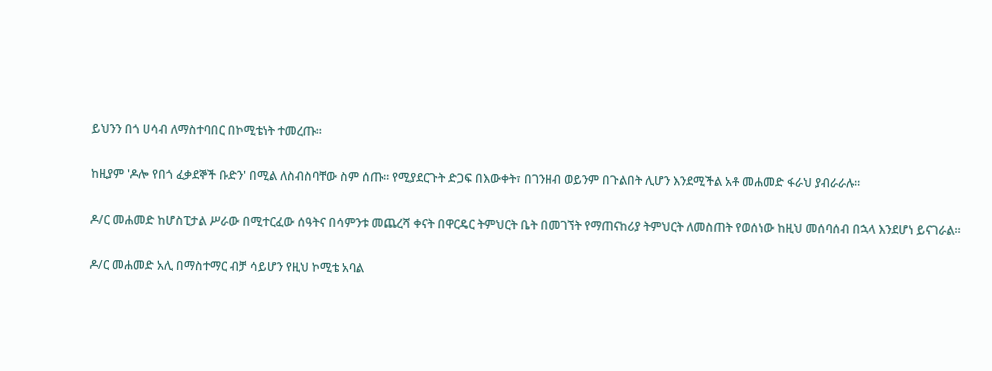ይህንን በጎ ሀሳብ ለማስተባበር በኮሚቴነት ተመረጡ።

ከዚያም 'ዶሎ የበጎ ፈቃደኞች ቡድን' በሚል ለስብስባቸው ስም ሰጡ። የሚያደርጉት ድጋፍ በእውቀት፣ በገንዘብ ወይንም በጉልበት ሊሆን እንደሚችል አቶ መሐመድ ፋራህ ያብራራሉ።

ዶ/ር መሐመድ ከሆስፒታል ሥራው በሚተርፈው ሰዓትና በሳምንቱ መጨረሻ ቀናት በዋርዴር ትምህርት ቤት በመገኘት የማጠናከሪያ ትምህርት ለመስጠት የወሰነው ከዚህ መሰባሰብ በኋላ እንደሆነ ይናገራል።

ዶ/ር መሐመድ አሊ በማስተማር ብቻ ሳይሆን የዚህ ኮሚቴ አባል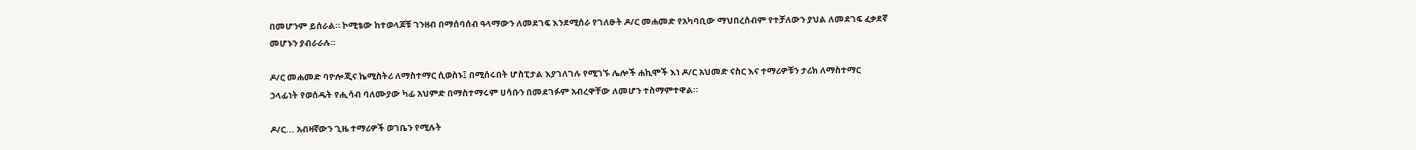በመሆንም ይሰራል። ኮሚቴው ከተወላጆቹ ገንዘብ በማሰባሰብ ዓላማውን ለመደገፍ እንደሚሰራ የገለፁት ዶ/ር መሐመድ የአካባቢው ማህበረሰብም የተቻለውን ያህል ለመደገፍ ፈቃደኛ መሆኑን ያብራራሉ።

ዶ/ር መሐመድ ባዮሎጂና ኬሚስትሪ ለማስተማር ሲወስኑ፤ በሚሰሩበት ሆስፒታል እያገለገሉ የሚገኙ ሌሎች ሐኪሞች እነ ዶ/ር አህመድ ናስር እና ተማሪዎቹን ታሪክ ለማስተማር ኃላፊነት የወሰዱት የሒሳብ ባለሙያው ካፊ አህምድ በማስተማሩም ሀሳቡን በመደገፉም አብረዋቸው ለመሆን ተስማምተዋል።

ዶ/ር... አብዛኛውን ጊዜ ተማሪዎች ወገቤን የሚሉት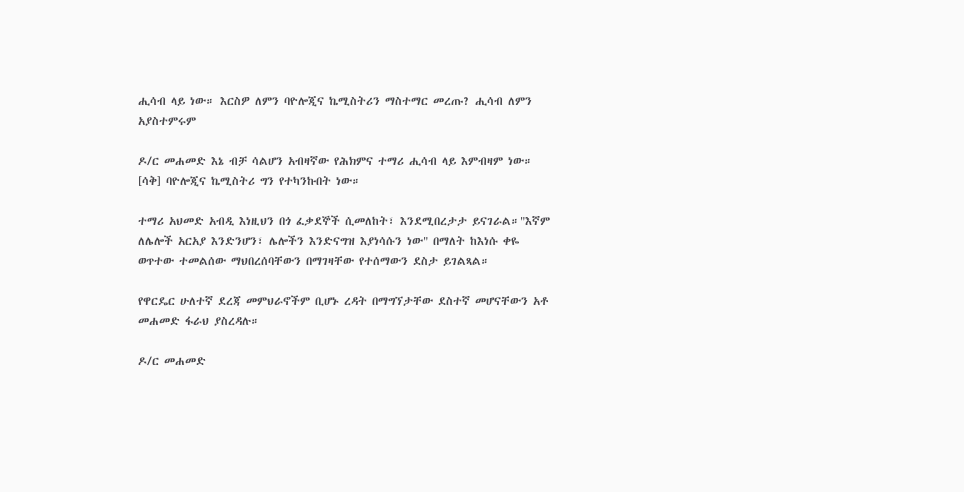ሒሳብ ላይ ነው። እርስዎ ለምን ባዮሎጂና ኬሚስትሪን ማስተማር መረጡ? ሒሳብ ለምን አያስተምሩም

ዶ/ር መሐመድ እኔ ብቻ ሳልሆን አብዛኛው የሕክምና ተማሪ ሒሳብ ላይ እምብዛም ነው። [ሳቅ] ባዮሎጂና ኬሚስትሪ ግን የተካንኩበት ነው።

ተማሪ አህመድ አብዲ እነዚህን በጎ ፈቃደኞች ሲመለከት፣ እንደሚበረታታ ይናገራል።"እኛም ለሌሎች አርአያ እንድንሆን፣ ሌሎችን እንድናግዝ እያነሳሱን ነው" በማለት ከእነሱ ቀዬ ወጥተው ተመልሰው ማህበረሰባቸውን በማገዛቸው የተሰማውን ደስታ ይገልጻል።

የዋርዴር ሁለተኛ ደረጃ መምህራኖችም ቢሆኑ ረዳት በማግኘታቸው ደስተኛ መሆናቸውን አቶ መሐመድ ፋራህ ያስረዳሉ።

ዶ/ር መሐመድ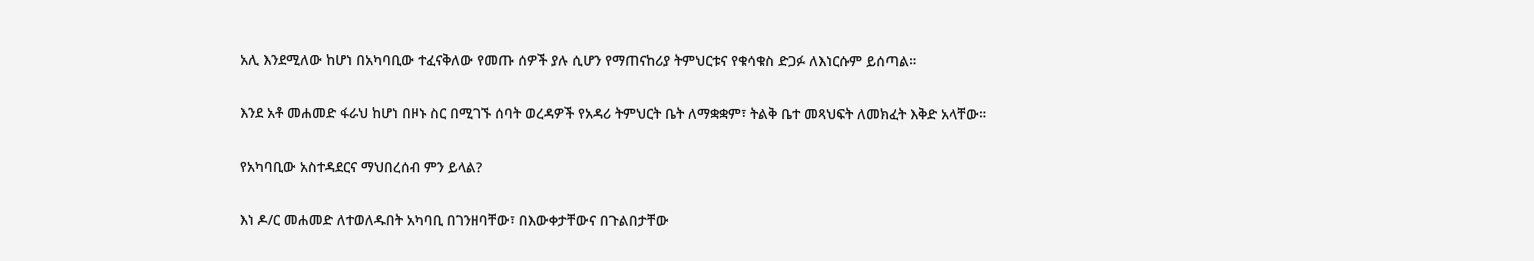አሊ እንደሚለው ከሆነ በአካባቢው ተፈናቅለው የመጡ ሰዎች ያሉ ሲሆን የማጠናከሪያ ትምህርቱና የቁሳቁስ ድጋፉ ለእነርሱም ይሰጣል።

እንደ አቶ መሐመድ ፋራህ ከሆነ በዞኑ ስር በሚገኙ ሰባት ወረዳዎች የአዳሪ ትምህርት ቤት ለማቋቋም፣ ትልቅ ቤተ መጻህፍት ለመክፈት እቅድ አላቸው።

የአካባቢው አስተዳደርና ማህበረሰብ ምን ይላል?

እነ ዶ/ር መሐመድ ለተወለዱበት አካባቢ በገንዘባቸው፣ በእውቀታቸውና በጉልበታቸው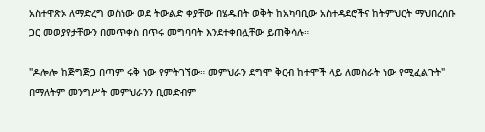አስተዋጽኦ ለማድረግ ወስነው ወደ ትውልድ ቀያቸው በሄዱበት ወቅት ከአካባቢው አስተዳደሮችና ከትምህርት ማህበረሰቡ ጋር መወያየታቸውን በመጥቀስ በጥሩ መግባባት እንደተቀበሏቸው ይጠቅሳሉ።

"ዶሎሎ ከጅግጅጋ በጣም ሩቅ ነው የምትገኘው። መምህራን ደግሞ ቅርብ ከተሞች ላይ ለመስራት ነው የሚፈልጉት" በማለትም መንግሥት መምህራንን ቢመድብም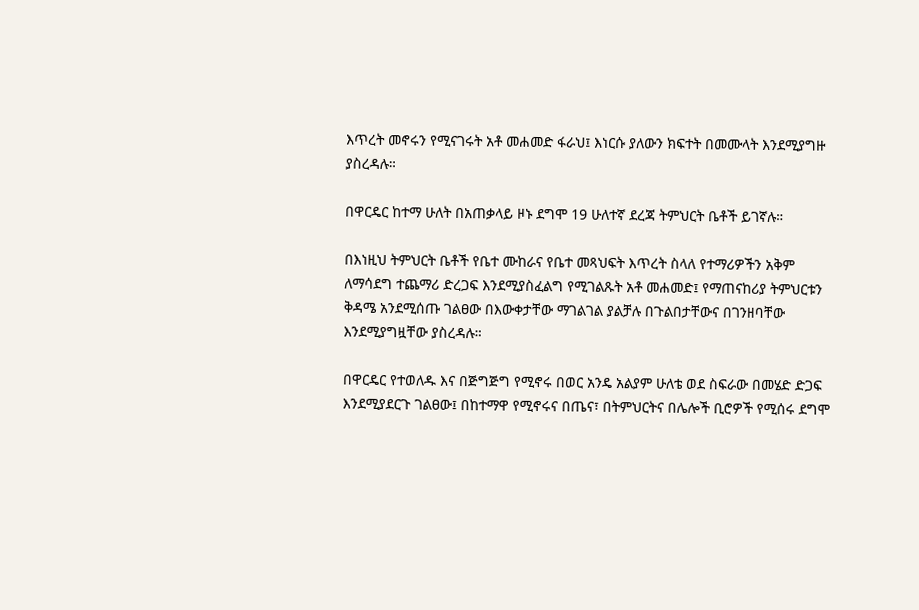እጥረት መኖሩን የሚናገሩት አቶ መሐመድ ፋራህ፤ እነርሱ ያለውን ክፍተት በመሙላት እንደሚያግዙ ያስረዳሉ።

በዋርዴር ከተማ ሁለት በአጠቃላይ ዞኑ ደግሞ 19 ሁለተኛ ደረጃ ትምህርት ቤቶች ይገኛሉ።

በእነዚህ ትምህርት ቤቶች የቤተ ሙከራና የቤተ መጻህፍት እጥረት ስላለ የተማሪዎችን አቅም ለማሳደግ ተጨማሪ ድረጋፍ እንደሚያስፈልግ የሚገልጹት አቶ መሐመድ፤ የማጠናከሪያ ትምህርቱን ቅዳሜ አንደሚሰጡ ገልፀው በእውቀታቸው ማገልገል ያልቻሉ በጉልበታቸውና በገንዘባቸው እንደሚያግዟቸው ያስረዳሉ።

በዋርዴር የተወለዱ እና በጅግጅግ የሚኖሩ በወር አንዴ አልያም ሁለቴ ወደ ስፍራው በመሄድ ድጋፍ እንደሚያደርጉ ገልፀው፤ በከተማዋ የሚኖሩና በጤና፣ በትምህርትና በሌሎች ቢሮዎች የሚሰሩ ደግሞ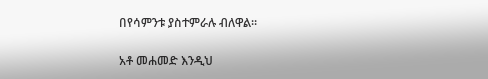በየሳምንቱ ያስተምራሉ ብለዋል።

አቶ መሐመድ እንዲህ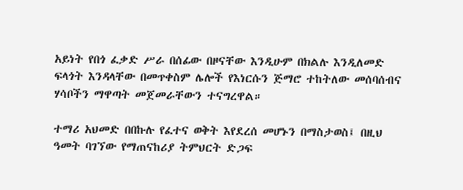አይነት የበጎ ፈቃድ ሥራ በሰፊው በዞናቸው እንዲሁም በክልሉ እንዲለመድ ፍላጎት እንዳላቸው በመጥቀስም ሌሎች የእነርሱን ጅማሮ ተከትለው መሰባሰብና ሃሳቦችን ማዋጣት መጀመራቸውን ተናግረዋል።

ተማሪ አህመድ በበኩሉ የፈተና ወቅት እየደረሰ መሆኑን በማስታወስ፤ በዚህ ዓመት ባገኘው የማጠናከሪያ ትምህርት ድጋፍ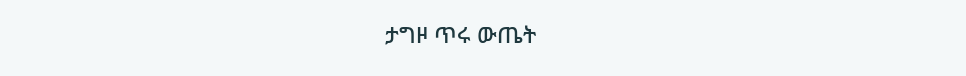ታግዞ ጥሩ ውጤት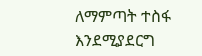ለማምጣት ተስፋ እንደሚያደርግ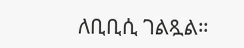ለቢቢሲ ገልጿል።